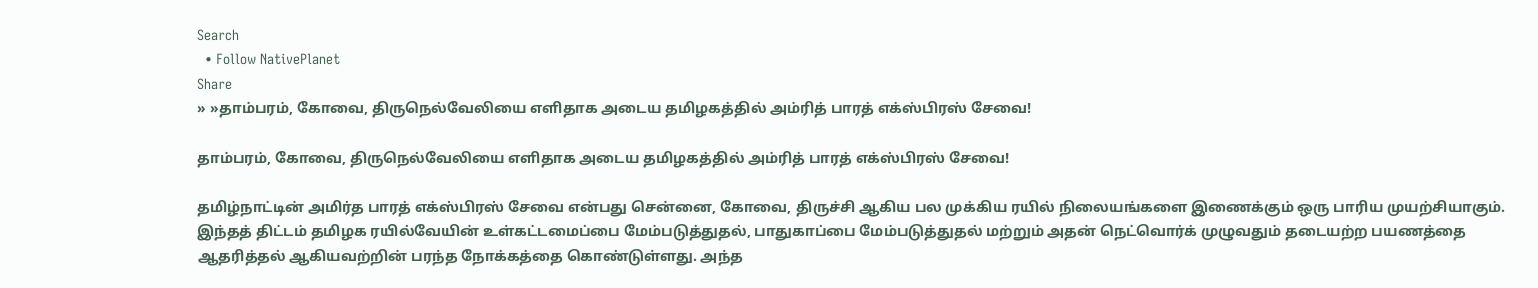Search
  • Follow NativePlanet
Share
» »தாம்பரம், கோவை, திருநெல்வேலியை எளிதாக அடைய தமிழகத்தில் அம்ரித் பாரத் எக்ஸ்பிரஸ் சேவை!

தாம்பரம், கோவை, திருநெல்வேலியை எளிதாக அடைய தமிழகத்தில் அம்ரித் பாரத் எக்ஸ்பிரஸ் சேவை!

தமிழ்நாட்டின் அமிர்த பாரத் எக்ஸ்பிரஸ் சேவை என்பது சென்னை, கோவை, திருச்சி ஆகிய பல முக்கிய ரயில் நிலையங்களை இணைக்கும் ஒரு பாரிய முயற்சியாகும். இந்தத் திட்டம் தமிழக ரயில்வேயின் உள்கட்டமைப்பை மேம்படுத்துதல், பாதுகாப்பை மேம்படுத்துதல் மற்றும் அதன் நெட்வொர்க் முழுவதும் தடையற்ற பயணத்தை ஆதரித்தல் ஆகியவற்றின் பரந்த நோக்கத்தை கொண்டுள்ளது. அந்த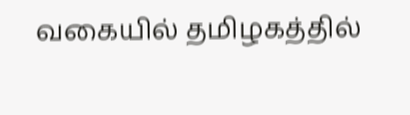வகையில் தமிழகத்தில்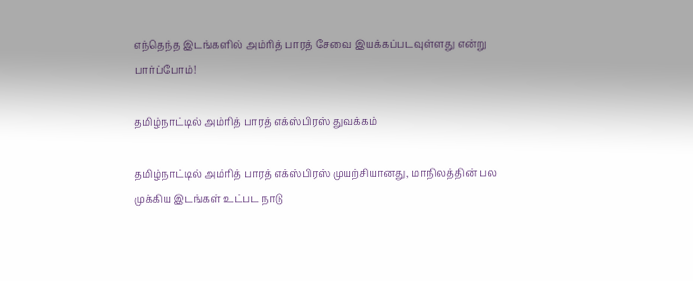எந்தெந்த இடங்களில் அம்ரித் பாரத் சேவை இயக்கப்படவுள்ளது என்று பார்ப்போம்!

தமிழ்நாட்டில் அம்ரித் பாரத் எக்ஸ்பிரஸ் துவக்கம்

தமிழ்நாட்டில் அம்ரித் பாரத் எக்ஸ்பிரஸ் முயற்சியானது, மாநிலத்தின் பல முக்கிய இடங்கள் உட்பட நாடு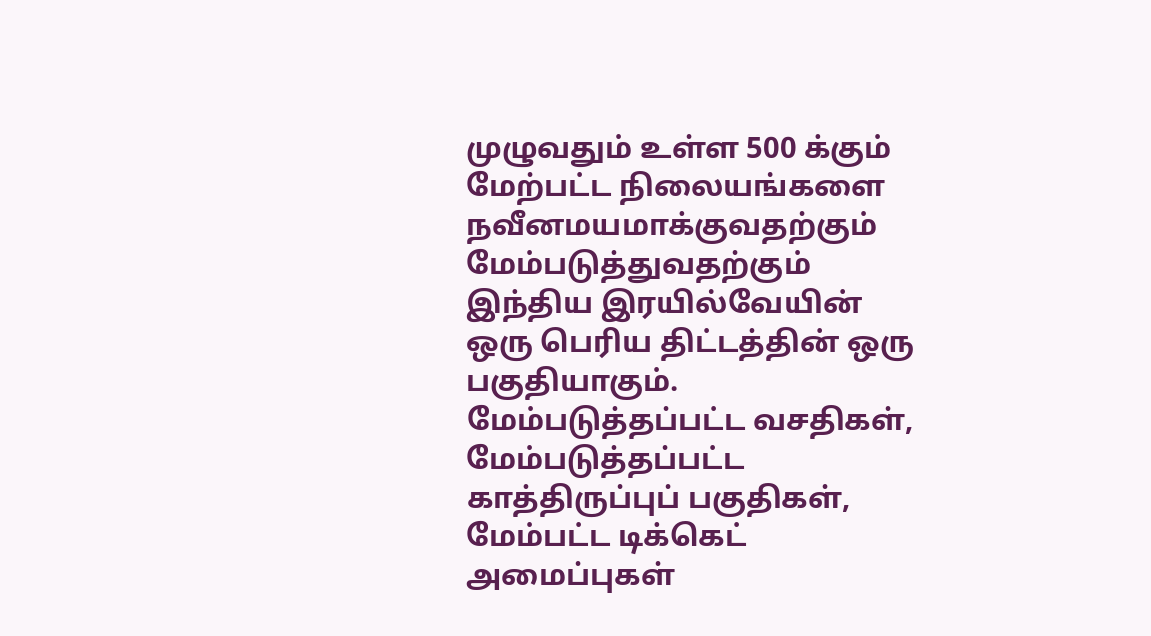முழுவதும் உள்ள 500 க்கும் மேற்பட்ட நிலையங்களை நவீனமயமாக்குவதற்கும் மேம்படுத்துவதற்கும் இந்திய இரயில்வேயின் ஒரு பெரிய திட்டத்தின் ஒரு பகுதியாகும். மேம்படுத்தப்பட்ட வசதிகள், மேம்படுத்தப்பட்ட காத்திருப்புப் பகுதிகள், மேம்பட்ட டிக்கெட் அமைப்புகள்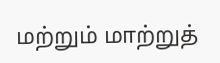மற்றும் மாற்றுத்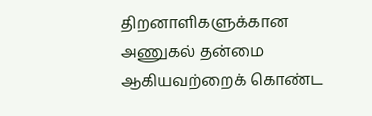திறனாளிகளுக்கான அணுகல் தன்மை ஆகியவற்றைக் கொண்ட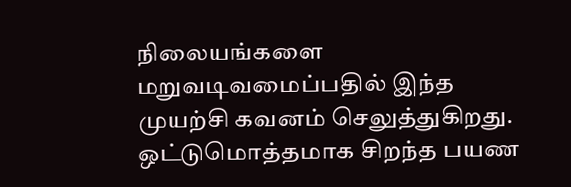நிலையங்களை மறுவடிவமைப்பதில் இந்த முயற்சி கவனம் செலுத்துகிறது. ஒட்டுமொத்தமாக சிறந்த பயண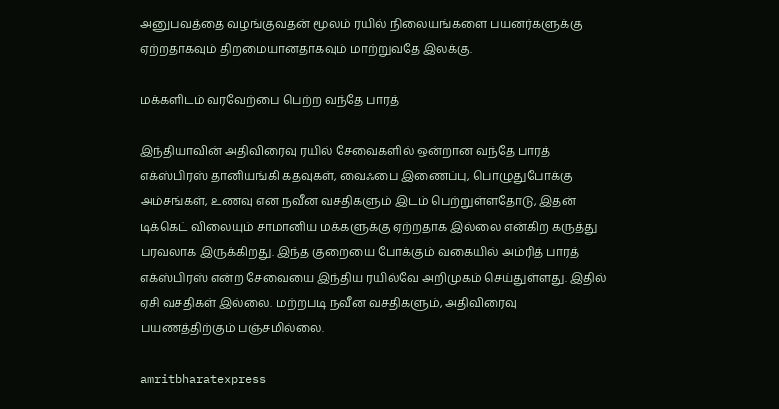அனுபவத்தை வழங்குவதன் மூலம் ரயில் நிலையங்களை பயனர்களுக்கு ஏற்றதாகவும் திறமையானதாகவும் மாற்றுவதே இலக்கு.

மக்களிடம் வரவேற்பை பெற்ற வந்தே பாரத்

இந்தியாவின் அதிவிரைவு ரயில் சேவைகளில் ஒன்றான வந்தே பாரத் எக்ஸ்பிரஸ் தானியங்கி கதவுகள், வைஃபை இணைப்பு, பொழுதுபோக்கு அம்சங்கள், உணவு என நவீன வசதிகளும் இடம் பெற்றுள்ளதோடு, இதன் டிக்கெட் விலையும் சாமானிய மக்களுக்கு ஏற்றதாக இல்லை என்கிற கருத்து பரவலாக இருக்கிறது. இந்த குறையை போக்கும் வகையில் அம்ரித் பாரத் எக்ஸ்பிரஸ் என்ற சேவையை இந்திய ரயில்வே அறிமுகம் செய்துள்ளது. இதில் ஏசி வசதிகள் இல்லை. மற்றபடி நவீன வசதிகளும், அதிவிரைவு பயணத்திற்கும் பஞ்சமில்லை.

amritbharatexpress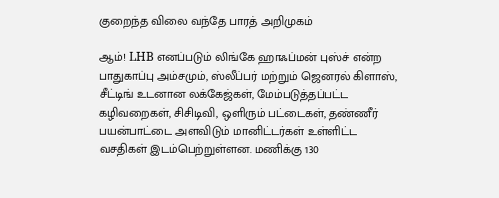குறைந்த விலை வந்தே பாரத் அறிமுகம்

ஆம்! LHB எனப்படும் லிங்கே ஹாஃப்மன் புஸ்ச் என்ற பாதுகாப்பு அம்சமும், ஸ்லீப்பர் மற்றும் ஜெனரல் கிளாஸ், சீட்டிங் உடனான லக்கேஜ்கள், மேம்படுத்தப்பட்ட கழிவறைகள், சிசிடிவி, ஒளிரும் பட்டைகள், தண்ணீர் பயன்பாட்டை அளவிடும் மானிட்டர்கள் உள்ளிட்ட வசதிகள் இடம்பெற்றுள்ளன. மணிக்கு 130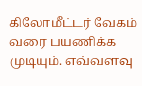கிலோமீட்டர் வேகம் வரை பயணிக்க முடியும். எவ்வளவு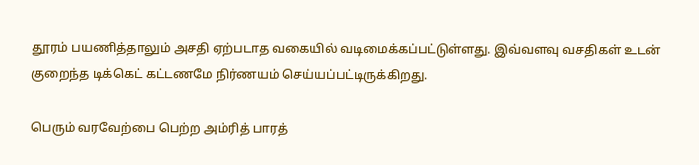தூரம் பயணித்தாலும் அசதி ஏற்படாத வகையில் வடிமைக்கப்பட்டுள்ளது. இவ்வளவு வசதிகள் உடன் குறைந்த டிக்கெட் கட்டணமே நிர்ணயம் செய்யப்பட்டிருக்கிறது.

பெரும் வரவேற்பை பெற்ற அம்ரித் பாரத்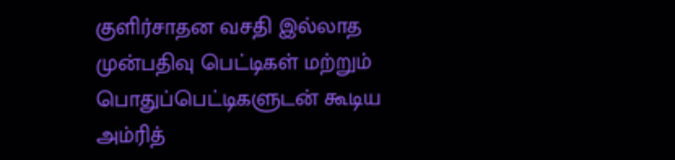குளிர்சாதன வசதி இல்லாத முன்பதிவு பெட்டிகள் மற்றும் பொதுப்பெட்டிகளுடன் கூடிய அம்ரித்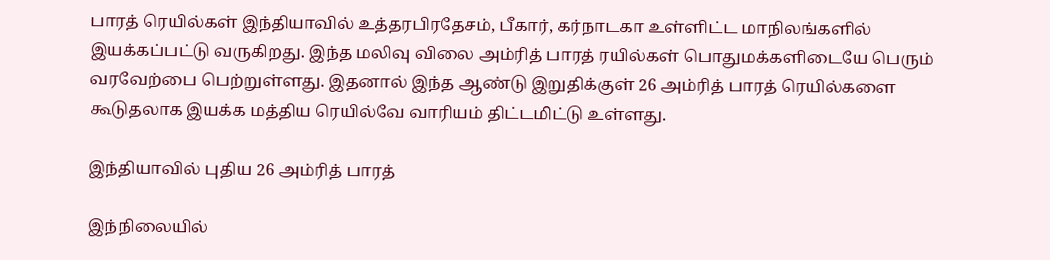பாரத் ரெயில்கள் இந்தியாவில் உத்தரபிரதேசம், பீகார், கர்நாடகா உள்ளிட்ட மாநிலங்களில் இயக்கப்பட்டு வருகிறது. இந்த மலிவு விலை அம்ரித் பாரத் ரயில்கள் பொதுமக்களிடையே பெரும் வரவேற்பை பெற்றுள்ளது. இதனால் இந்த ஆண்டு இறுதிக்குள் 26 அம்ரித் பாரத் ரெயில்களை கூடுதலாக இயக்க மத்திய ரெயில்வே வாரியம் திட்டமிட்டு உள்ளது.

இந்தியாவில் புதிய 26 அம்ரித் பாரத்

இந்நிலையில்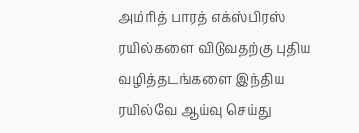அம்ரித் பாரத் எக்ஸ்பிரஸ் ரயில்களை விடுவதற்கு புதிய வழித்தடங்களை இந்திய ரயில்வே ஆய்வு செய்து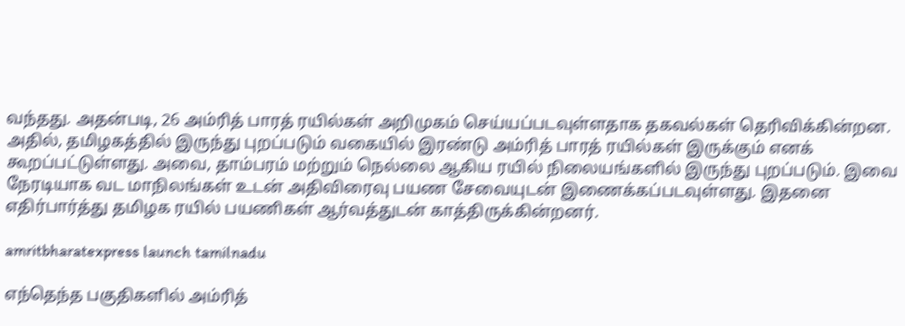வந்தது. அதன்படி, 26 அம்ரித் பாரத் ரயில்கள் அறிமுகம் செய்யப்படவுள்ளதாக தகவல்கள் தெரிவிக்கின்றன. அதில், தமிழகத்தில் இருந்து புறப்படும் வகையில் இரண்டு அம்ரித் பாரத் ரயில்கள் இருக்கும் எனக் கூறப்பட்டுள்ளது. அவை, தாம்பரம் மற்றும் நெல்லை ஆகிய ரயில் நிலையங்களில் இருந்து புறப்படும். இவை நேரடியாக வட மாநிலங்கள் உடன் அதிவிரைவு பயண சேவையுடன் இணைக்கப்படவுள்ளது. இதனை எதிர்பார்த்து தமிழக ரயில் பயணிகள் ஆர்வத்துடன் காத்திருக்கின்றனர்.

amritbharatexpress launch tamilnadu

எந்தெந்த பகுதிகளில் அம்ரித்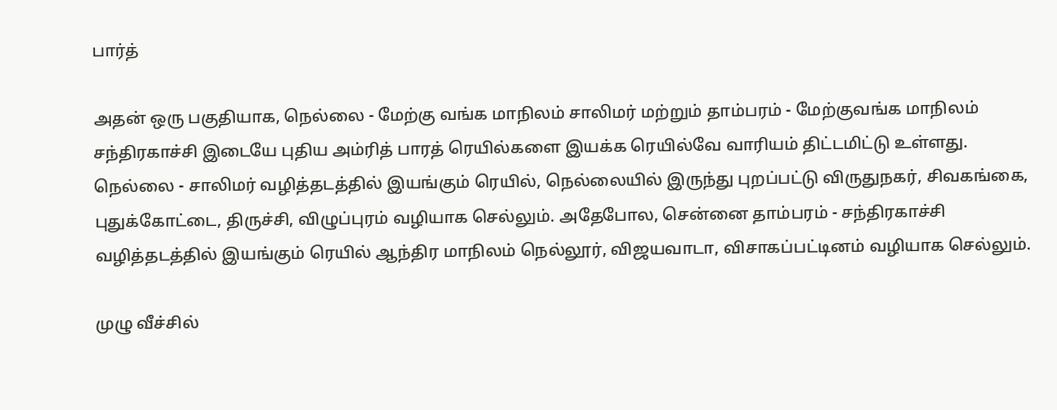பார்த்

அதன் ஒரு பகுதியாக, நெல்லை - மேற்கு வங்க மாநிலம் சாலிமர் மற்றும் தாம்பரம் - மேற்குவங்க மாநிலம் சந்திரகாச்சி இடையே புதிய அம்ரித் பாரத் ரெயில்களை இயக்க ரெயில்வே வாரியம் திட்டமிட்டு உள்ளது. நெல்லை - சாலிமர் வழித்தடத்தில் இயங்கும் ரெயில், நெல்லையில் இருந்து புறப்பட்டு விருதுநகர், சிவகங்கை, புதுக்கோட்டை, திருச்சி, விழுப்புரம் வழியாக செல்லும். அதேபோல, சென்னை தாம்பரம் - சந்திரகாச்சி வழித்தடத்தில் இயங்கும் ரெயில் ஆந்திர மாநிலம் நெல்லூர், விஜயவாடா, விசாகப்பட்டினம் வழியாக செல்லும்.

முழு வீச்சில்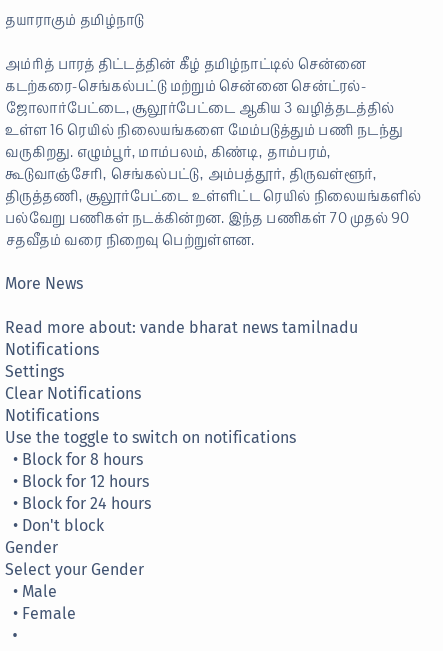தயாராகும் தமிழ்நாடு

அம்ரித் பாரத் திட்டத்தின் கீழ் தமிழ்நாட்டில் சென்னை கடற்கரை-செங்கல்பட்டு மற்றும் சென்னை சென்ட்ரல்-ஜோலார்பேட்டை, சூலூர்பேட்டை ஆகிய 3 வழித்தடத்தில் உள்ள 16 ரெயில் நிலையங்களை மேம்படுத்தும் பணி நடந்து வருகிறது. எழும்பூர், மாம்பலம், கிண்டி, தாம்பரம், கூடுவாஞ்சேரி, செங்கல்பட்டு, அம்பத்தூர், திருவள்ளூர், திருத்தணி, சூலூர்பேட்டை உள்ளிட்ட ரெயில் நிலையங்களில் பல்வேறு பணிகள் நடக்கின்றன. இந்த பணிகள் 70 முதல் 90 சதவீதம் வரை நிறைவு பெற்றுள்ளன.

More News

Read more about: vande bharat news tamilnadu
Notifications
Settings
Clear Notifications
Notifications
Use the toggle to switch on notifications
  • Block for 8 hours
  • Block for 12 hours
  • Block for 24 hours
  • Don't block
Gender
Select your Gender
  • Male
  • Female
  •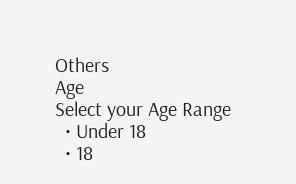Others
Age
Select your Age Range
  • Under 18
  • 18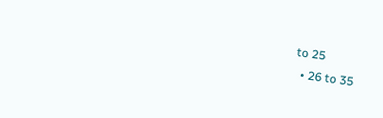to 25
  • 26 to 35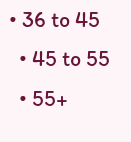• 36 to 45
  • 45 to 55
  • 55+